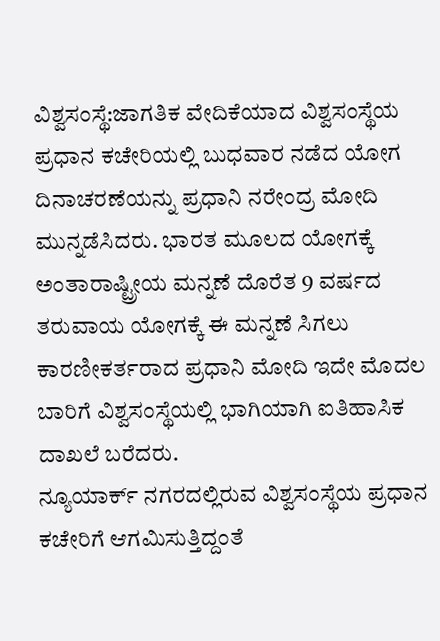ವಿಶ್ವಸಂಸ್ಥೆ:ಜಾಗತಿಕ ವೇದಿಕೆಯಾದ ವಿಶ್ವಸಂಸ್ಥೆಯ ಪ್ರಧಾನ ಕಚೇರಿಯಲ್ಲಿ ಬುಧವಾರ ನಡೆದ ಯೋಗ ದಿನಾಚರಣೆಯನ್ನು ಪ್ರಧಾನಿ ನರೇಂದ್ರ ಮೋದಿ ಮುನ್ನಡೆಸಿದರು. ಭಾರತ ಮೂಲದ ಯೋಗಕ್ಕೆ ಅಂತಾರಾಷ್ಟ್ರೀಯ ಮನ್ನಣೆ ದೊರೆತ 9 ವರ್ಷದ ತರುವಾಯ ಯೋಗಕ್ಕೆ ಈ ಮನ್ನಣೆ ಸಿಗಲು ಕಾರಣೀಕರ್ತರಾದ ಪ್ರಧಾನಿ ಮೋದಿ ಇದೇ ಮೊದಲ ಬಾರಿಗೆ ವಿಶ್ವಸಂಸ್ಥೆಯಲ್ಲಿ ಭಾಗಿಯಾಗಿ ಐತಿಹಾಸಿಕ ದಾಖಲೆ ಬರೆದರು.
ನ್ಯೂಯಾರ್ಕ್ ನಗರದಲ್ಲಿರುವ ವಿಶ್ವಸಂಸ್ಥೆಯ ಪ್ರಧಾನ ಕಚೇರಿಗೆ ಆಗಮಿಸುತ್ತಿದ್ದಂತೆ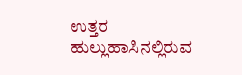ಉತ್ತರ ಹುಲ್ಲುಹಾಸಿನಲ್ಲಿರುವ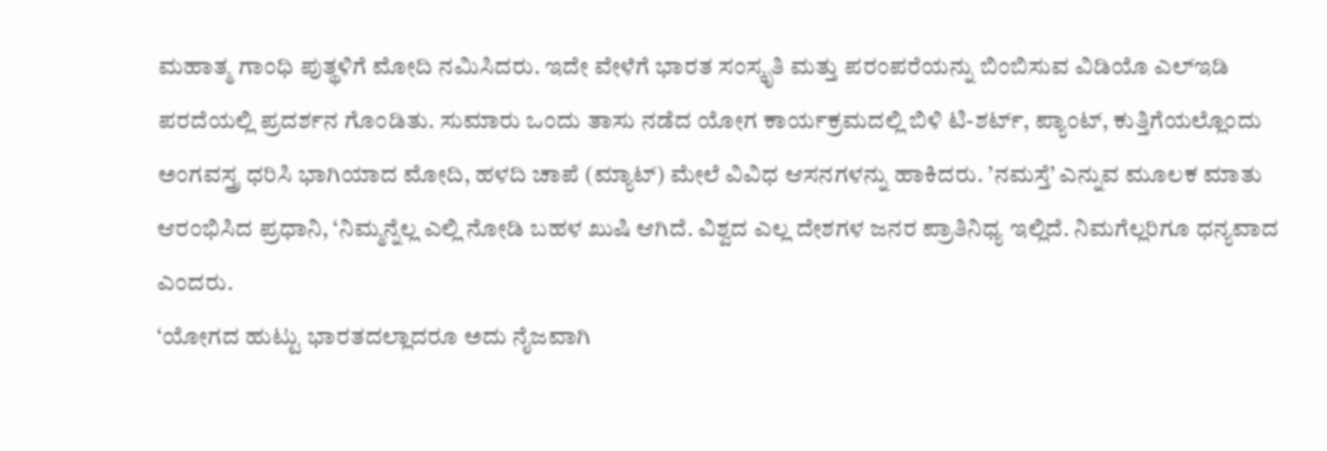ಮಹಾತ್ಮ ಗಾಂಧಿ ಪುತ್ಥಳಿಗೆ ಮೋದಿ ನಮಿಸಿದರು. ಇದೇ ವೇಳೆಗೆ ಭಾರತ ಸಂಸ್ಕೃತಿ ಮತ್ತು ಪರಂಪರೆಯನ್ನು ಬಿಂಬಿಸುವ ವಿಡಿಯೊ ಎಲ್ಇಡಿ ಪರದೆಯಲ್ಲಿ ಪ್ರದರ್ಶನ ಗೊಂಡಿತು. ಸುಮಾರು ಒಂದು ತಾಸು ನಡೆದ ಯೋಗ ಕಾರ್ಯಕ್ರಮದಲ್ಲಿ ಬಿಳಿ ಟಿ-ಶರ್ಟ್, ಪ್ಯಾಂಟ್, ಕುತ್ತಿಗೆಯಲ್ಲೊಂದು ಅಂಗವಸ್ತ್ರ ಧರಿಸಿ ಭಾಗಿಯಾದ ಮೋದಿ, ಹಳದಿ ಚಾಪೆ (ಮ್ಯಾಟ್) ಮೇಲೆ ವಿವಿಧ ಆಸನಗಳನ್ನು ಹಾಕಿದರು. ’ನಮಸ್ತೆ’ ಎನ್ನುವ ಮೂಲಕ ಮಾತು ಆರಂಭಿಸಿದ ಪ್ರಧಾನಿ, ‘ನಿಮ್ಮನ್ನೆಲ್ಲ ಎಲ್ಲಿ ನೋಡಿ ಬಹಳ ಖುಷಿ ಆಗಿದೆ. ವಿಶ್ವದ ಎಲ್ಲ ದೇಶಗಳ ಜನರ ಪ್ರಾತಿನಿಧ್ಯ ಇಲ್ಲಿದೆ. ನಿಮಗೆಲ್ಲರಿಗೂ ಧನ್ಯವಾದ ಎಂದರು.
‘ಯೋಗದ ಹುಟ್ಟು ಭಾರತದಲ್ಲಾದರೂ ಅದು ನೈಜವಾಗಿ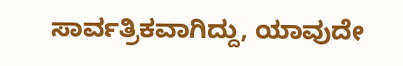ಸಾರ್ವತ್ರಿಕವಾಗಿದ್ದು, ಯಾವುದೇ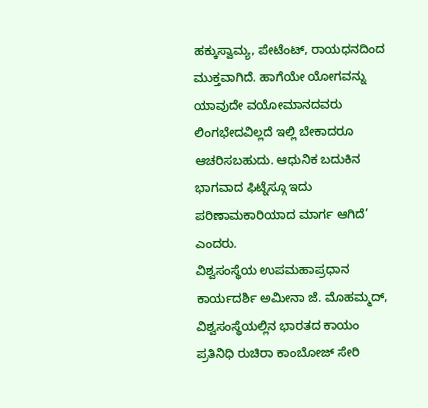ಹಕ್ಕುಸ್ವಾಮ್ಯ, ಪೇಟೆಂಟ್, ರಾಯಧನದಿಂದ ಮುಕ್ತವಾಗಿದೆ. ಹಾಗೆಯೇ ಯೋಗವನ್ನು ಯಾವುದೇ ವಯೋಮಾನದವರು ಲಿಂಗಭೇದವಿಲ್ಲದೆ ಇಲ್ಲಿ ಬೇಕಾದರೂ ಆಚರಿಸಬಹುದು. ಆಧುನಿಕ ಬದುಕಿನ ಭಾಗವಾದ ಫಿಟ್ನೆಸ್ಗೂ ಇದು ಪರಿಣಾಮಕಾರಿಯಾದ ಮಾರ್ಗ ಆಗಿದೆ’ ಎಂದರು.
ವಿಶ್ವಸಂಸ್ಥೆಯ ಉಪಮಹಾಪ್ರಧಾನ ಕಾರ್ಯದರ್ಶಿ ಅಮೀನಾ ಜೆ. ಮೊಹಮ್ಮದ್, ವಿಶ್ವಸಂಸ್ಥೆಯಲ್ಲಿನ ಭಾರತದ ಕಾಯಂ ಪ್ರತಿನಿಧಿ ರುಚಿರಾ ಕಾಂಬೋಜ್ ಸೇರಿ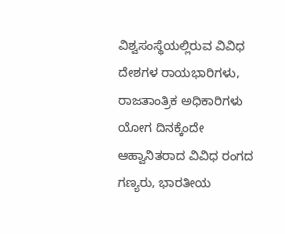ವಿಶ್ವಸಂಸ್ಥೆಯಲ್ಲಿರುವ ವಿವಿಧ ದೇಶಗಳ ರಾಯಭಾರಿಗಳು, ರಾಜತಾಂತ್ರಿಕ ಅಧಿಕಾರಿಗಳು ಯೋಗ ದಿನಕ್ಕೆಂದೇ ಆಹ್ವಾನಿತರಾದ ವಿವಿಧ ರಂಗದ ಗಣ್ಯರು, ಭಾರತೀಯ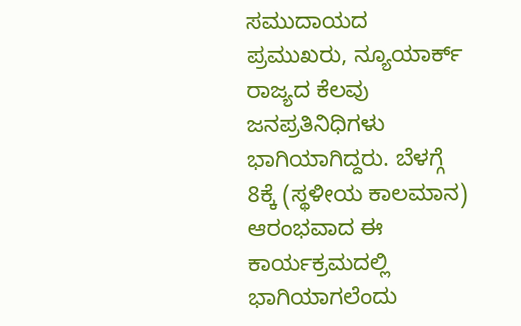ಸಮುದಾಯದ ಪ್ರಮುಖರು, ನ್ಯೂಯಾರ್ಕ್ ರಾಜ್ಯದ ಕೆಲವು ಜನಪ್ರತಿನಿಧಿಗಳು ಭಾಗಿಯಾಗಿದ್ದರು. ಬೆಳಗ್ಗೆ 8ಕ್ಕೆ (ಸ್ಥಳೀಯ ಕಾಲಮಾನ) ಆರಂಭವಾದ ಈ ಕಾರ್ಯಕ್ರಮದಲ್ಲಿ ಭಾಗಿಯಾಗಲೆಂದು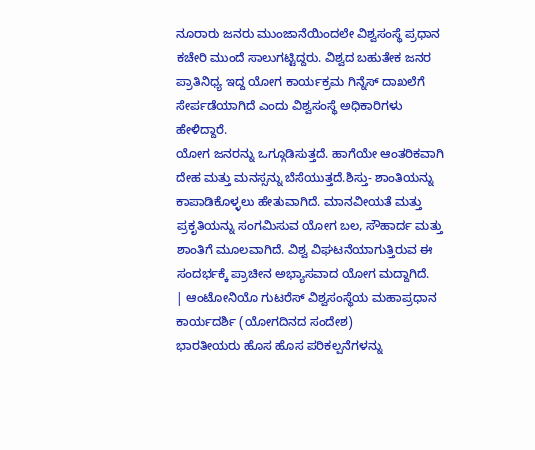ನೂರಾರು ಜನರು ಮುಂಜಾನೆಯಿಂದಲೇ ವಿಶ್ವಸಂಸ್ಥೆ ಪ್ರಧಾನ ಕಚೇರಿ ಮುಂದೆ ಸಾಲುಗಟ್ಟಿದ್ದರು. ವಿಶ್ವದ ಬಹುತೇಕ ಜನರ ಪ್ರಾತಿನಿಧ್ಯ ಇದ್ದ ಯೋಗ ಕಾರ್ಯಕ್ರಮ ಗಿನ್ನೆಸ್ ದಾಖಲೆಗೆ ಸೇರ್ಪಡೆಯಾಗಿದೆ ಎಂದು ವಿಶ್ವಸಂಸ್ಥೆ ಅಧಿಕಾರಿಗಳು ಹೇಳಿದ್ದಾರೆ.
ಯೋಗ ಜನರನ್ನು ಒಗ್ಗೂಡಿಸುತ್ತದೆ. ಹಾಗೆಯೇ ಆಂತರಿಕವಾಗಿ ದೇಹ ಮತ್ತು ಮನಸ್ಸನ್ನು ಬೆಸೆಯುತ್ತದೆ.ಶಿಸ್ತು- ಶಾಂತಿಯನ್ನು ಕಾಪಾಡಿಕೊಳ್ಳಲು ಹೇತುವಾಗಿದೆ. ಮಾನವೀಯತೆ ಮತ್ತು ಪ್ರಕೃತಿಯನ್ನು ಸಂಗಮಿಸುವ ಯೋಗ ಬಲ, ಸೌಹಾರ್ದ ಮತ್ತು ಶಾಂತಿಗೆ ಮೂಲವಾಗಿದೆ. ವಿಶ್ವ ವಿಘಟನೆಯಾಗುತ್ತಿರುವ ಈ ಸಂದರ್ಭಕ್ಕೆ ಪ್ರಾಚೀನ ಅಭ್ಯಾಸವಾದ ಯೋಗ ಮದ್ದಾಗಿದೆ.
| ಆಂಟೋನಿಯೊ ಗುಟರೆಸ್ ವಿಶ್ವಸಂಸ್ಥೆಯ ಮಹಾಪ್ರಧಾನ ಕಾರ್ಯದರ್ಶಿ (ಯೋಗದಿನದ ಸಂದೇಶ)
ಭಾರತೀಯರು ಹೊಸ ಹೊಸ ಪರಿಕಲ್ಪನೆಗಳನ್ನು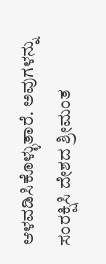ಆಳವಡಿಸಿಕೊಳ್ಳುತಾರೆ. ಅವುಗಳನ್ನು ಸಂರಕ್ಷಿಸಿ ದೇಶದ ಶ್ರೀಮಂತ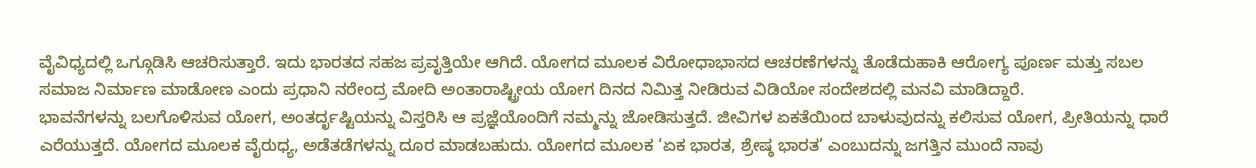ವೈವಿಧ್ಯದಲ್ಲಿ ಒಗ್ಗೂಡಿಸಿ ಆಚರಿಸುತ್ತಾರೆ. ಇದು ಭಾರತದ ಸಹಜ ಪ್ರವೃತ್ತಿಯೇ ಆಗಿದೆ. ಯೋಗದ ಮೂಲಕ ವಿರೋಧಾಭಾಸದ ಆಚರಣೆಗಳನ್ನು ತೊಡೆದುಹಾಕಿ ಆರೋಗ್ಯ ಪೂರ್ಣ ಮತ್ತು ಸಬಲ ಸಮಾಜ ನಿರ್ಮಾಣ ಮಾಡೋಣ ಎಂದು ಪ್ರಧಾನಿ ನರೇಂದ್ರ ಮೋದಿ ಅಂತಾರಾಷ್ಟ್ರೀಯ ಯೋಗ ದಿನದ ನಿಮಿತ್ತ ನೀಡಿರುವ ವಿಡಿಯೋ ಸಂದೇಶದಲ್ಲಿ ಮನವಿ ಮಾಡಿದ್ದಾರೆ.
ಭಾವನೆಗಳನ್ನು ಬಲಗೊಳಿಸುವ ಯೋಗ, ಅಂತರ್ದೃಷ್ಟಿಯನ್ನು ವಿಸ್ತರಿಸಿ ಆ ಪ್ರಜ್ಞೆಯೊಂದಿಗೆ ನಮ್ಮನ್ನು ಜೋಡಿಸುತ್ತದೆ. ಜೀವಿಗಳ ಏಕತೆಯಿಂದ ಬಾಳುವುದನ್ನು ಕಲಿಸುವ ಯೋಗ, ಪ್ರೀತಿಯನ್ನು ಧಾರೆ ಎರೆಯುತ್ತದೆ. ಯೋಗದ ಮೂಲಕ ವೈರುಧ್ಯ, ಅಡೆತಡೆಗಳನ್ನು ದೂರ ಮಾಡಬಹುದು. ಯೋಗದ ಮೂಲಕ ‘ಏಕ ಭಾರತ, ಶ್ರೇಷ್ಠ ಭಾರತ’ ಎಂಬುದನ್ನು ಜಗತ್ತಿನ ಮುಂದೆ ನಾವು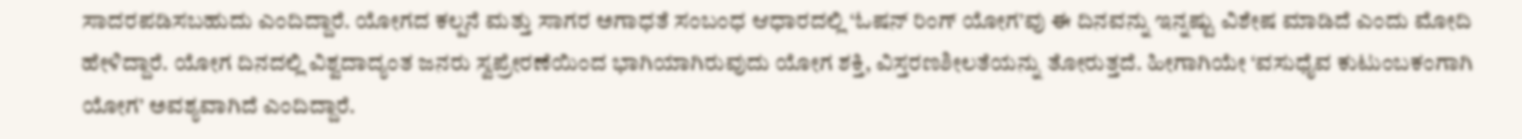ಸಾದರಪಡಿಸಬಹುದು ಎಂದಿದ್ದಾರೆ. ಯೋಗದ ಕಲ್ಪನೆ ಮತ್ತು ಸಾಗರ ಅಗಾಧತೆ ಸಂಬಂಧ ಆಧಾರದಲ್ಲಿ ‘ಓಷನ್ ರಿಂಗ್ ಯೋಗ’ವು ಈ ದಿನವನ್ನು ಇನ್ನಷ್ಟು ವಿಶೇಷ ಮಾಡಿದೆ ಎಂದು ಮೋದಿ ಹೇಳಿದ್ದಾರೆ. ಯೋಗ ದಿನದಲ್ಲಿ ವಿಶ್ವದಾದ್ಯಂತ ಜನರು ಸ್ವಪ್ರೇರಣೆಯಿಂದ ಭಾಗಿಯಾಗಿರುವುದು ಯೋಗ ಶಕ್ತಿ, ವಿಸ್ತರಣಶೀಲತೆಯನ್ನು ತೋರುತ್ತದೆ. ಹೀಗಾಗಿಯೇ ‘ವಸುಧೈವ ಕುಟುಂಬಕಂಗಾಗಿ ಯೋಗ’ ಅವಶ್ಯವಾಗಿದೆ ಎಂದಿದ್ದಾರೆ.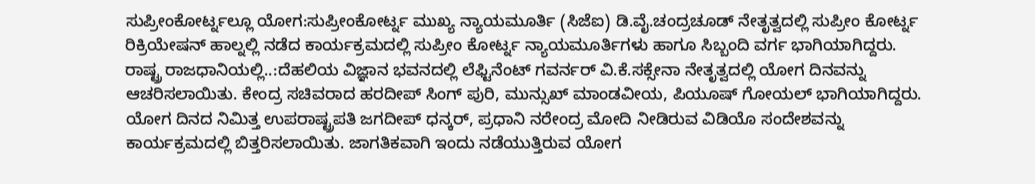ಸುಪ್ರೀಂಕೋರ್ಟ್ನಲ್ಲೂ ಯೋಗ:ಸುಪ್ರೀಂಕೋರ್ಟ್ನ ಮುಖ್ಯ ನ್ಯಾಯಮೂರ್ತಿ (ಸಿಜೆಐ) ಡಿ.ವೈ.ಚಂದ್ರಚೂಡ್ ನೇತೃತ್ವದಲ್ಲಿ ಸುಪ್ರೀಂ ಕೋರ್ಟ್ನ ರಿಕ್ರಿಯೇಷನ್ ಹಾಲ್ನಲ್ಲಿ ನಡೆದ ಕಾರ್ಯಕ್ರಮದಲ್ಲಿ ಸುಪ್ರೀಂ ಕೋರ್ಟ್ನ ನ್ಯಾಯಮೂರ್ತಿಗಳು ಹಾಗೂ ಸಿಬ್ಬಂದಿ ವರ್ಗ ಭಾಗಿಯಾಗಿದ್ದರು.
ರಾಷ್ಟ್ರ ರಾಜಧಾನಿಯಲ್ಲಿ..:ದೆಹಲಿಯ ವಿಜ್ಞಾನ ಭವನದಲ್ಲಿ ಲೆಫ್ಟಿನೆಂಟ್ ಗವರ್ನರ್ ವಿ.ಕೆ.ಸಕ್ಸೇನಾ ನೇತೃತ್ವದಲ್ಲಿ ಯೋಗ ದಿನವನ್ನು ಆಚರಿಸಲಾಯಿತು. ಕೇಂದ್ರ ಸಚಿವರಾದ ಹರದೀಪ್ ಸಿಂಗ್ ಪುರಿ, ಮುನ್ಸುಖ್ ಮಾಂಡವೀಯ, ಪಿಯೂಷ್ ಗೋಯಲ್ ಭಾಗಿಯಾಗಿದ್ದರು. ಯೋಗ ದಿನದ ನಿಮಿತ್ತ ಉಪರಾಷ್ಟ್ರಪತಿ ಜಗದೀಪ್ ಧನ್ಕರ್, ಪ್ರಧಾನಿ ನರೇಂದ್ರ ಮೋದಿ ನೀಡಿರುವ ವಿಡಿಯೊ ಸಂದೇಶವನ್ನು ಕಾರ್ಯಕ್ರಮದಲ್ಲಿ ಬಿತ್ತರಿಸಲಾಯಿತು. ಜಾಗತಿಕವಾಗಿ ಇಂದು ನಡೆಯುತ್ತಿರುವ ಯೋಗ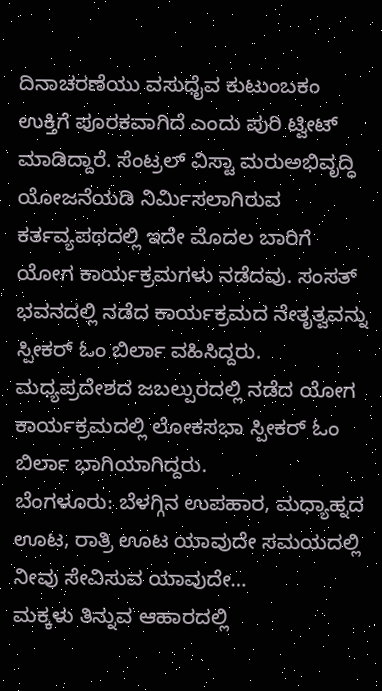ದಿನಾಚರಣೆಯು ವಸುಧೈವ ಕುಟುಂಬಕಂ ಉಕ್ತಿಗೆ ಪೂರಕವಾಗಿದೆ ಎಂದು ಪುರಿ ಟ್ವೀಟ್ ಮಾಡಿದ್ದಾರೆ. ಸೆಂಟ್ರಲ್ ವಿಸ್ಟಾ ಮರುಅಭಿವೃದ್ಧಿ ಯೋಜನೆಯಡಿ ನಿರ್ವಿುಸಲಾಗಿರುವ ಕರ್ತವ್ಯಪಥದಲ್ಲಿ ಇದೇ ಮೊದಲ ಬಾರಿಗೆ ಯೋಗ ಕಾರ್ಯಕ್ರಮಗಳು ನಡೆದವು. ಸಂಸತ್ ಭವನದಲ್ಲಿ ನಡೆದ ಕಾರ್ಯಕ್ರಮದ ನೇತೃತ್ವವನ್ನು ಸ್ಪೀಕರ್ ಓಂ ಬಿರ್ಲಾ ವಹಿಸಿದ್ದರು. ಮಧ್ಯಪ್ರದೇಶದ ಜಬಲ್ಪುರದಲ್ಲಿ ನಡೆದ ಯೋಗ ಕಾರ್ಯಕ್ರಮದಲ್ಲಿ ಲೋಕಸಭಾ ಸ್ಪೀಕರ್ ಓಂ ಬಿರ್ಲಾ ಭಾಗಿಯಾಗಿದ್ದರು.
ಬೆಂಗಳೂರು: ಬೆಳಗ್ಗಿನ ಉಪಹಾರ, ಮಧ್ಯಾಹ್ನದ ಊಟ, ರಾತ್ರಿ ಊಟ ಯಾವುದೇ ಸಮಯದಲ್ಲಿ ನೀವು ಸೇವಿಸುವ ಯಾವುದೇ…
ಮಕ್ಕಳು ತಿನ್ನುವ ಆಹಾರದಲ್ಲಿ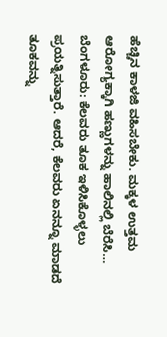ಹೆಚ್ಚಿನ ಕಾಳಜಿ ವಹಿಸಬೇಕು. ಮಕ್ಕಳ ಉತ್ತಮ ಆರೋಗ್ಯಕ್ಕಾಗಿ ಹಣ್ಣುಗಳನ್ನು ಹಾಲಿನಲ್ಲಿ ಬೆರೆಸಿ…
ಬೆಂಗಳೂರು: ಕೆಲವರು ತೂಕ ಇಳಿಸಿಕೊಳ್ಳಲು ಪ್ರಯತ್ನಿಸುತ್ತಾರೆ. ಆದರೆ, ಕೆಲವರು ಏನನ್ನೂ ಮಾಡದೆ ತೂಕವನ್ನು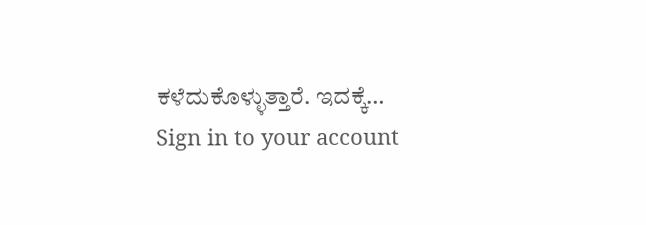ಕಳೆದುಕೊಳ್ಳುತ್ತಾರೆ. ಇದಕ್ಕೆ…
Sign in to your account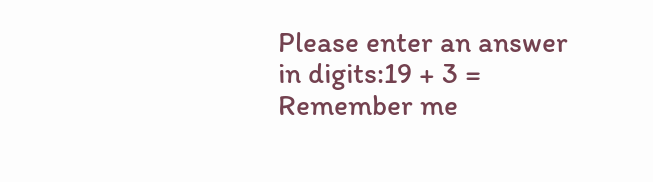Please enter an answer in digits:19 + 3 =
Remember me